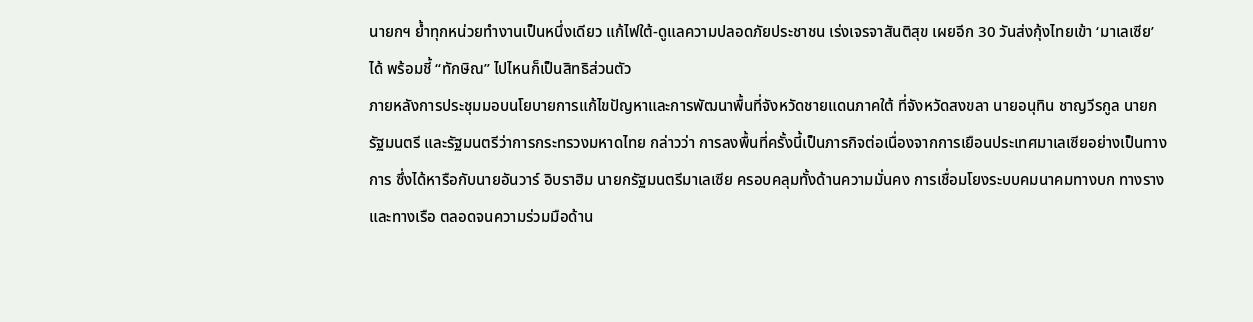นายกฯ ย้ำทุกหน่วยทำงานเป็นหนึ่งเดียว แก้ไฟใต้-ดูแลความปลอดภัยประชาชน เร่งเจรจาสันติสุข เผยอีก 30 วันส่งกุ้งไทยเข้า ‘มาเลเซีย’ ได้ พร้อมชี้ “ทักษิณ” ไปไหนก็เป็นสิทธิส่วนตัว
ภายหลังการประชุมมอบนโยบายการแก้ไขปัญหาและการพัฒนาพื้นที่จังหวัดชายแดนภาคใต้ ที่จังหวัดสงขลา นายอนุทิน ชาญวีรกูล นายกรัฐมนตรี และรัฐมนตรีว่าการกระทรวงมหาดไทย กล่าวว่า การลงพื้นที่ครั้งนี้เป็นภารกิจต่อเนื่องจากการเยือนประเทศมาเลเซียอย่างเป็นทางการ ซึ่งได้หารือกับนายอันวาร์ อิบราฮิม นายกรัฐมนตรีมาเลเซีย ครอบคลุมทั้งด้านความมั่นคง การเชื่อมโยงระบบคมนาคมทางบก ทางราง และทางเรือ ตลอดจนความร่วมมือด้าน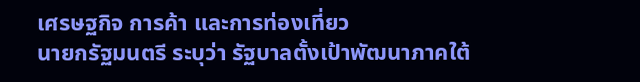เศรษฐกิจ การค้า และการท่องเที่ยว
นายกรัฐมนตรี ระบุว่า รัฐบาลตั้งเป้าพัฒนาภาคใต้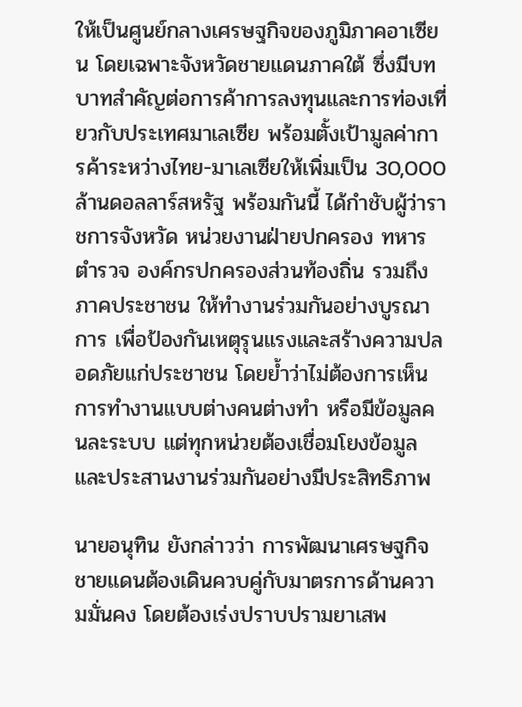ให้เป็นศูนย์กลางเศรษฐกิจของภูมิภาคอาเซียน โดยเฉพาะจังหวัดชายแดนภาคใต้ ซึ่งมีบทบาทสำคัญต่อการค้าการลงทุนและการท่องเที่ยวกับประเทศมาเลเซีย พร้อมตั้งเป้ามูลค่าการค้าระหว่างไทย-มาเลเซียให้เพิ่มเป็น 30,000 ล้านดอลลาร์สหรัฐ พร้อมกันนี้ ได้กำชับผู้ว่าราชการจังหวัด หน่วยงานฝ่ายปกครอง ทหาร ตำรวจ องค์กรปกครองส่วนท้องถิ่น รวมถึงภาคประชาชน ให้ทำงานร่วมกันอย่างบูรณาการ เพื่อป้องกันเหตุรุนแรงและสร้างความปลอดภัยแก่ประชาชน โดยย้ำว่าไม่ต้องการเห็นการทำงานแบบต่างคนต่างทำ หรือมีข้อมูลคนละระบบ แต่ทุกหน่วยต้องเชื่อมโยงข้อมูลและประสานงานร่วมกันอย่างมีประสิทธิภาพ

นายอนุทิน ยังกล่าวว่า การพัฒนาเศรษฐกิจชายแดนต้องเดินควบคู่กับมาตรการด้านความมั่นคง โดยต้องเร่งปราบปรามยาเสพ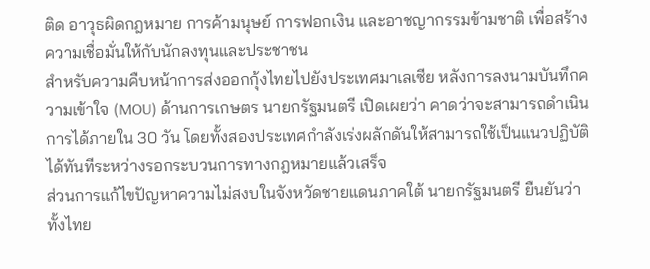ติด อาวุธผิดกฎหมาย การค้ามนุษย์ การฟอกเงิน และอาชญากรรมข้ามชาติ เพื่อสร้างความเชื่อมั่นให้กับนักลงทุนและประชาชน
สำหรับความคืบหน้าการส่งออกกุ้งไทยไปยังประเทศมาเลเซีย หลังการลงนามบันทึกความเข้าใจ (MOU) ด้านการเกษตร นายกรัฐมนตรี เปิดเผยว่า คาดว่าจะสามารถดำเนินการได้ภายใน 30 วัน โดยทั้งสองประเทศกำลังเร่งผลักดันให้สามารถใช้เป็นแนวปฏิบัติได้ทันทีระหว่างรอกระบวนการทางกฎหมายแล้วเสร็จ
ส่วนการแก้ไขปัญหาความไม่สงบในจังหวัดชายแดนภาคใต้ นายกรัฐมนตรี ยืนยันว่า ทั้งไทย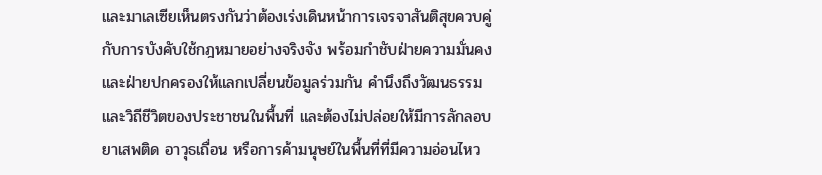และมาเลเซียเห็นตรงกันว่าต้องเร่งเดินหน้าการเจรจาสันติสุขควบคู่กับการบังคับใช้กฎหมายอย่างจริงจัง พร้อมกำชับฝ่ายความมั่นคงและฝ่ายปกครองให้แลกเปลี่ยนข้อมูลร่วมกัน คำนึงถึงวัฒนธรรมและวิถีชีวิตของประชาชนในพื้นที่ และต้องไม่ปล่อยให้มีการลักลอบยาเสพติด อาวุธเถื่อน หรือการค้ามนุษย์ในพื้นที่ที่มีความอ่อนไหว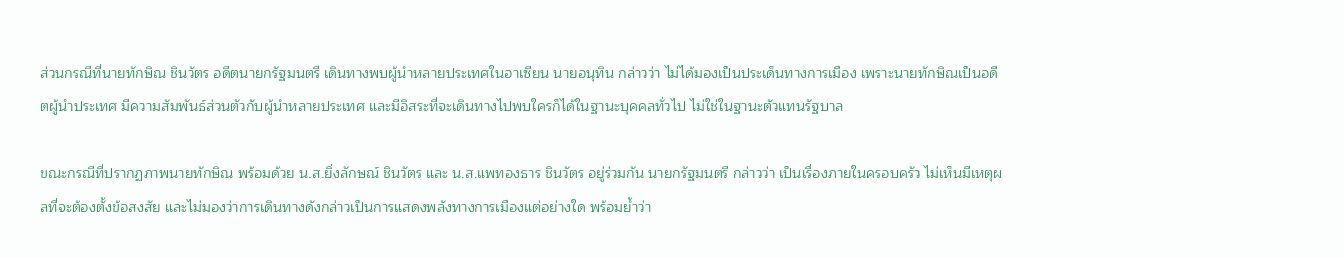ส่วนกรณีที่นายทักษิณ ชินวัตร อดีตนายกรัฐมนตรี เดินทางพบผู้นำหลายประเทศในอาเซียน นายอนุทิน กล่าวว่า ไม่ได้มองเป็นประเด็นทางการเมือง เพราะนายทักษิณเป็นอดีตผู้นำประเทศ มีความสัมพันธ์ส่วนตัวกับผู้นำหลายประเทศ และมีอิสระที่จะเดินทางไปพบใครก็ได้ในฐานะบุคคลทั่วไป ไม่ใช่ในฐานะตัวแทนรัฐบาล

ขณะกรณีที่ปรากฏภาพนายทักษิณ พร้อมด้วย น.ส.ยิ่งลักษณ์ ชินวัตร และ น.ส.แพทองธาร ชินวัตร อยู่ร่วมกัน นายกรัฐมนตรี กล่าวว่า เป็นเรื่องภายในครอบครัว ไม่เห็นมีเหตุผลที่จะต้องตั้งข้อสงสัย และไม่มองว่าการเดินทางดังกล่าวเป็นการแสดงพลังทางการเมืองแต่อย่างใด พร้อมย้ำว่า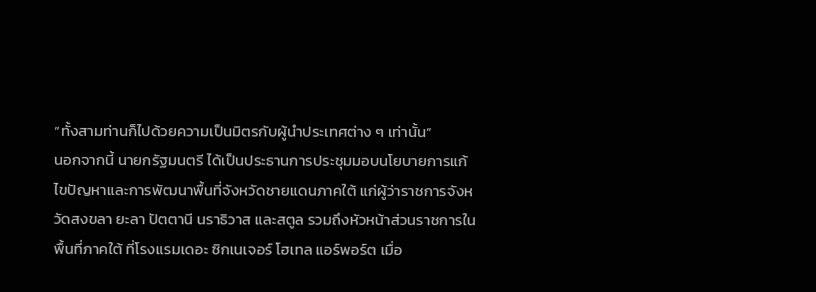“ทั้งสามท่านก็ไปด้วยความเป็นมิตรกับผู้นำประเทศต่าง ๆ เท่านั้น”
นอกจากนี้ นายกรัฐมนตรี ได้เป็นประธานการประชุมมอบนโยบายการแก้ไขปัญหาและการพัฒนาพื้นที่จังหวัดชายแดนภาคใต้ แก่ผู้ว่าราชการจังหวัดสงขลา ยะลา ปัตตานี นราธิวาส และสตูล รวมถึงหัวหน้าส่วนราชการในพื้นที่ภาคใต้ ที่โรงแรมเดอะ ซิกเนเจอร์ โฮเทล แอร์พอร์ต เมื่อ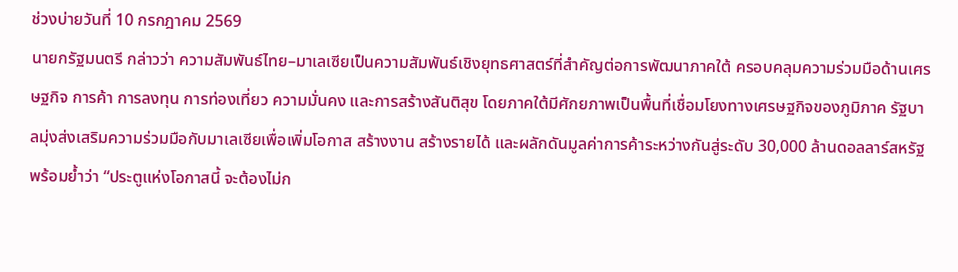ช่วงบ่ายวันที่ 10 กรกฎาคม 2569
นายกรัฐมนตรี กล่าวว่า ความสัมพันธ์ไทย–มาเลเซียเป็นความสัมพันธ์เชิงยุทธศาสตร์ที่สำคัญต่อการพัฒนาภาคใต้ ครอบคลุมความร่วมมือด้านเศรษฐกิจ การค้า การลงทุน การท่องเที่ยว ความมั่นคง และการสร้างสันติสุข โดยภาคใต้มีศักยภาพเป็นพื้นที่เชื่อมโยงทางเศรษฐกิจของภูมิภาค รัฐบาลมุ่งส่งเสริมความร่วมมือกับมาเลเซียเพื่อเพิ่มโอกาส สร้างงาน สร้างรายได้ และผลักดันมูลค่าการค้าระหว่างกันสู่ระดับ 30,000 ล้านดอลลาร์สหรัฐ พร้อมย้ำว่า “ประตูแห่งโอกาสนี้ จะต้องไม่ก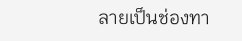ลายเป็นช่องทา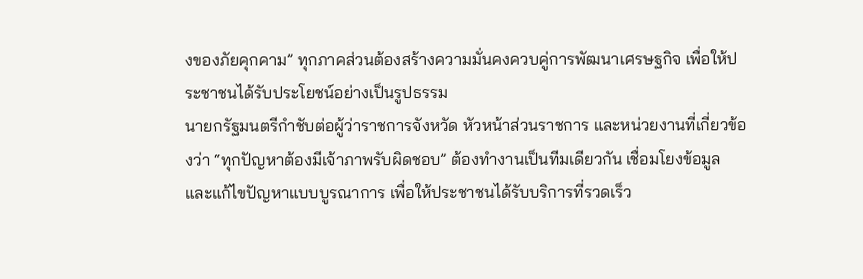งของภัยคุกคาม” ทุกภาคส่วนต้องสร้างความมั่นคงควบคู่การพัฒนาเศรษฐกิจ เพื่อให้ประชาชนได้รับประโยชน์อย่างเป็นรูปธรรม
นายกรัฐมนตรีกำชับต่อผู้ว่าราชการจังหวัด หัวหน้าส่วนราชการ และหน่วยงานที่เกี่ยวข้องว่า “ทุกปัญหาต้องมีเจ้าภาพรับผิดชอบ” ต้องทำงานเป็นทีมเดียวกัน เชื่อมโยงข้อมูล และแก้ไขปัญหาแบบบูรณาการ เพื่อให้ประชาชนได้รับบริการที่รวดเร็ว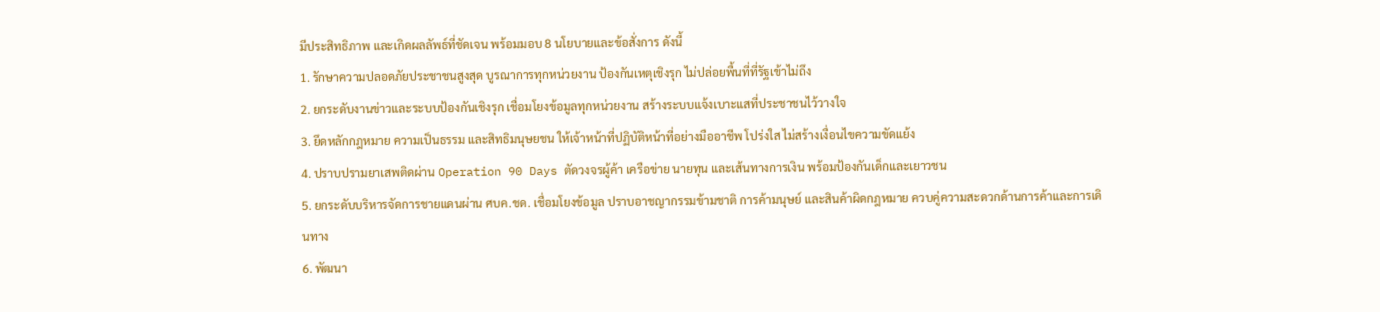มีประสิทธิภาพ และเกิดผลลัพธ์ที่ชัดเจน พร้อมมอบ 8 นโยบายและข้อสั่งการ ดังนี้
1. รักษาความปลอดภัยประชาชนสูงสุด บูรณาการทุกหน่วยงาน ป้องกันเหตุเชิงรุก ไม่ปล่อยพื้นที่ที่รัฐเข้าไม่ถึง
2. ยกระดับงานข่าวและระบบป้องกันเชิงรุก เชื่อมโยงข้อมูลทุกหน่วยงาน สร้างระบบแจ้งเบาะแสที่ประชาชนไว้วางใจ
3. ยึดหลักกฎหมาย ความเป็นธรรม และสิทธิมนุษยชน ให้เจ้าหน้าที่ปฏิบัติหน้าที่อย่างมืออาชีพ โปร่งใส ไม่สร้างเงื่อนไขความขัดแย้ง
4. ปราบปรามยาเสพติดผ่าน Operation 90 Days ตัดวงจรผู้ค้า เครือข่าย นายทุน และเส้นทางการเงิน พร้อมป้องกันเด็กและเยาวชน
5. ยกระดับบริหารจัดการชายแดนผ่าน ศบค.ชด. เชื่อมโยงข้อมูล ปราบอาชญากรรมข้ามชาติ การค้ามนุษย์ และสินค้าผิดกฎหมาย ควบคู่ความสะดวกด้านการค้าและการเดินทาง
6. พัฒนา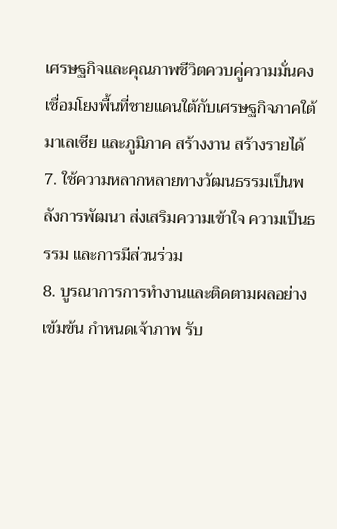เศรษฐกิจและคุณภาพชีวิตควบคู่ความมั่นคง เชื่อมโยงพื้นที่ชายแดนใต้กับเศรษฐกิจภาคใต้ มาเลเซีย และภูมิภาค สร้างงาน สร้างรายได้
7. ใช้ความหลากหลายทางวัฒนธรรมเป็นพลังการพัฒนา ส่งเสริมความเข้าใจ ความเป็นธรรม และการมีส่วนร่วม
8. บูรณาการการทำงานและติดตามผลอย่างเข้มข้น กำหนดเจ้าภาพ รับ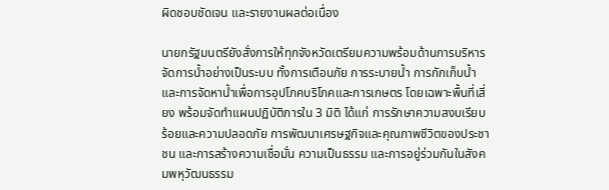ผิดชอบชัดเจน และรายงานผลต่อเนื่อง

นายกรัฐมนตรียังสั่งการให้ทุกจังหวัดเตรียมความพร้อมด้านการบริหารจัดการน้ำอย่างเป็นระบบ ทั้งการเตือนภัย การระบายน้ำ การกักเก็บน้ำ และการจัดหาน้ำเพื่อการอุปโภคบริโภคและการเกษตร โดยเฉพาะพื้นที่เสี่ยง พร้อมจัดทำแผนปฏิบัติการใน 3 มิติ ได้แก่ การรักษาความสงบเรียบร้อยและความปลอดภัย การพัฒนาเศรษฐกิจและคุณภาพชีวิตของประชาชน และการสร้างความเชื่อมั่น ความเป็นธรรม และการอยู่ร่วมกันในสังคมพหุวัฒนธรรม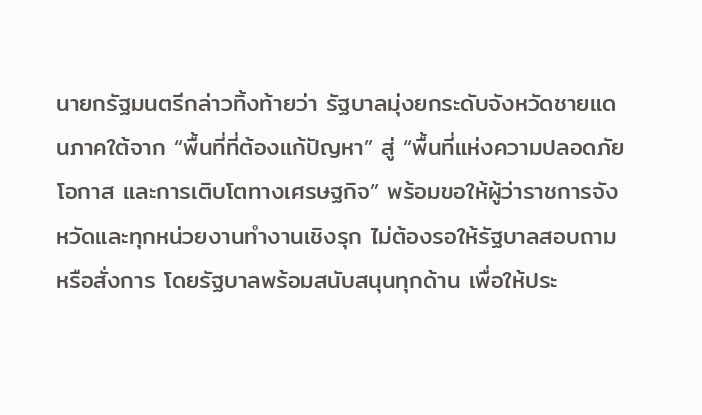นายกรัฐมนตรีกล่าวทิ้งท้ายว่า รัฐบาลมุ่งยกระดับจังหวัดชายแดนภาคใต้จาก “พื้นที่ที่ต้องแก้ปัญหา” สู่ “พื้นที่แห่งความปลอดภัย โอกาส และการเติบโตทางเศรษฐกิจ” พร้อมขอให้ผู้ว่าราชการจังหวัดและทุกหน่วยงานทำงานเชิงรุก ไม่ต้องรอให้รัฐบาลสอบถามหรือสั่งการ โดยรัฐบาลพร้อมสนับสนุนทุกด้าน เพื่อให้ประ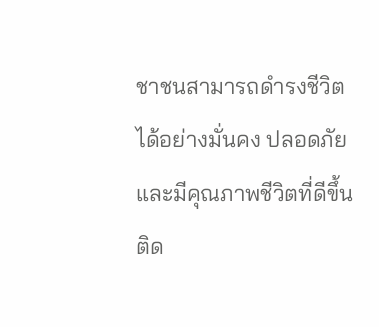ชาชนสามารถดำรงชีวิตได้อย่างมั่นคง ปลอดภัย และมีคุณภาพชีวิตที่ดีขึ้น
ติด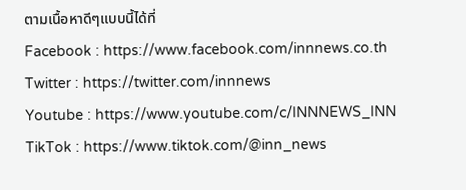ตามเนื้อหาดีๆแบบนี้ได้ที่
Facebook : https://www.facebook.com/innnews.co.th
Twitter : https://twitter.com/innnews
Youtube : https://www.youtube.com/c/INNNEWS_INN
TikTok : https://www.tiktok.com/@inn_news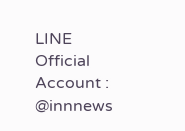LINE Official Account : @innnews